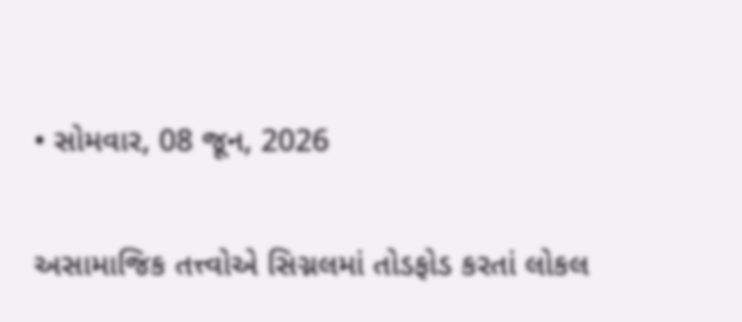• સોમવાર, 08 જૂન, 2026

અસામાજિક તત્ત્વોએ સિગ્નલમાં તોડફોડ કરતાં લોકલ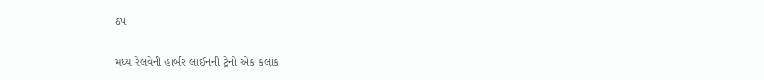ઠપ

મધ્ય રેલવેની હાર્બર લાઈનની ટ્રેનો એક કલાક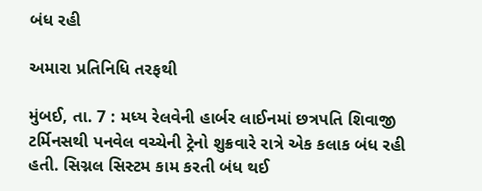બંધ રહી

અમારા પ્રતિનિધિ તરફથી

મુંબઈ, તા. 7 : મધ્ય રેલવેની હાર્બર લાઈનમાં છત્રપતિ શિવાજી ટર્મિનસથી પનવેલ વચ્ચેની ટ્રેનો શુક્રવારે રાત્રે એક કલાક બંધ રહી હતી. સિગ્નલ સિસ્ટમ કામ કરતી બંધ થઈ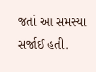જતાં આ સમસ્યા સર્જાઈ હતી.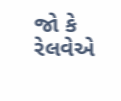જો કે રેલવેએ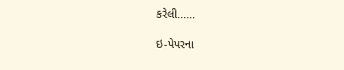કરેલી......

ઇ-પેપરના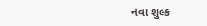નવા શુલ્ક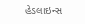હેડલાઇન્સ